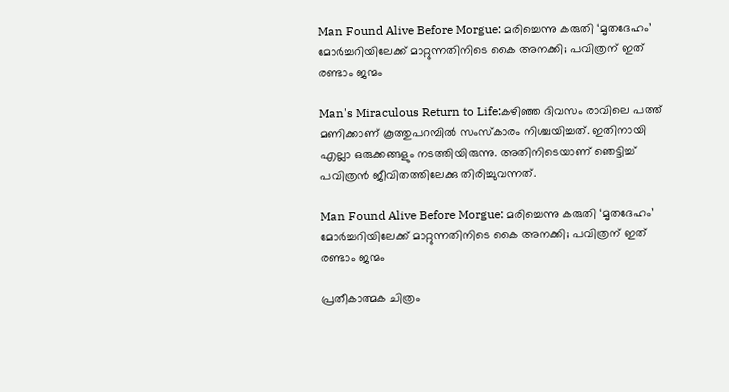Man Found Alive Before Morgue: മരിച്ചെന്നു കരുതി ‘മൃതദേഹം’ മോര്‍ച്ചറിയിലേക്ക് മാറ്റുന്നതിനിടെ കൈ അനക്കി; പവിത്രന് ഇത് രണ്ടാം ജന്മം

Man's Miraculous Return to Life:കഴിഞ്ഞ ദിവസം രാവിലെ പത്ത് മണിക്കാണ് കൂത്തുപറമ്പിൽ സംസ്കാരം നിശ്ചയിച്ചത്. ഇതിനായി എല്ലാ ഒരുക്കങ്ങളും നടത്തിയിരുന്നു. അതിനിടെയാണ് ഞെട്ടിച്ച് പവിത്രൻ ജീവിതത്തിലേക്കു തിരിച്ചുവന്നത്.

Man Found Alive Before Morgue: മരിച്ചെന്നു കരുതി ‘മൃതദേഹം’ മോര്‍ച്ചറിയിലേക്ക് മാറ്റുന്നതിനിടെ കൈ അനക്കി; പവിത്രന് ഇത് രണ്ടാം ജന്മം

പ്രതീകാത്മക ചിത്രം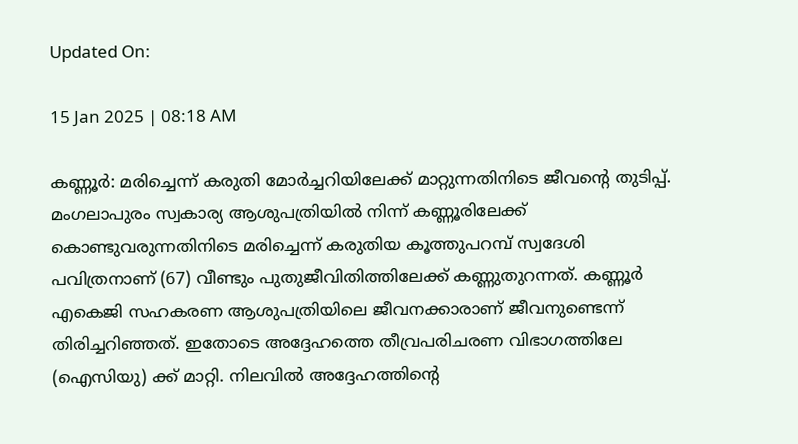Updated On:

15 Jan 2025 | 08:18 AM

കണ്ണൂർ: മരിച്ചെന്ന് കരുതി മോർച്ചറിയിലേക്ക് മാറ്റുന്നതിനിടെ ജീവന്‍റെ തുടിപ്പ്. മംഗലാപുരം സ്വകാര്യ ആശുപത്രിയിൽ നിന്ന് കണ്ണൂരിലേക്ക് കൊണ്ടുവരുന്നതിനിടെ മരിച്ചെന്ന് കരുതിയ കൂത്തുപറമ്പ് സ്വദേശി പവിത്രനാണ് (67) വീണ്ടും പുതുജീവിതിത്തിലേക്ക് കണ്ണുതുറന്നത്. കണ്ണൂർ എകെജി സഹകരണ ആശുപത്രിയിലെ ജീവനക്കാരാണ് ജീവനുണ്ടെന്ന് തിരിച്ചറിഞ്ഞത്. ഇതോടെ അദ്ദേഹത്തെ തീവ്രപരിചരണ വിഭാഗത്തിലേ (ഐസിയു) ക്ക് മാറ്റി. നിലവിൽ അദ്ദേഹത്തിന്റെ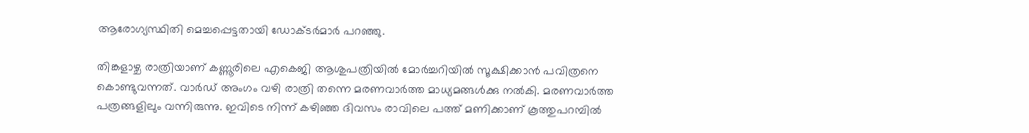ആരോഗ്യസ്ഥിതി മെച്ചപ്പെട്ടതായി ഡോക്ടർമാർ പറഞ്ഞു.

തിങ്കളാഴ്ച രാത്രിയാണ് കണ്ണൂരിലെ എകെജി ആശുപത്രിയിൽ മോർച്ചറിയിൽ സൂക്ഷിക്കാൻ പവിത്രനെ കൊണ്ടുവന്നത്. വാർഡ് അംഗം വഴി രാത്രി തന്നെ മരണവാർത്ത മാധ്യമങ്ങൾക്കു നൽകി. മരണവാർത്ത പത്രങ്ങളിലും വന്നിരുന്നു. ഇവിടെ നിന്ന് കഴിഞ്ഞ ദിവസം രാവിലെ പത്ത് മണിക്കാണ് കൂത്തുപറമ്പിൽ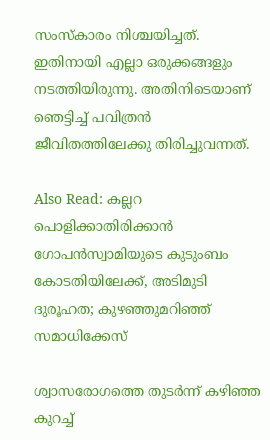സംസ്കാരം നിശ്ചയിച്ചത്. ഇതിനായി എല്ലാ ഒരുക്കങ്ങളും നടത്തിയിരുന്നു. അതിനിടെയാണ് ഞെട്ടിച്ച് പവിത്രൻ ജീവിതത്തിലേക്കു തിരിച്ചുവന്നത്.

Also Read: കല്ലറ പൊളിക്കാതിരിക്കാന്‍ ഗോപന്‍സ്വാമിയുടെ കുടുംബം കോടതിയിലേക്ക്, അടിമുടി ദുരൂഹത; കുഴഞ്ഞുമറിഞ്ഞ് സമാധിക്കേസ്‌

ശ്വാസരോഗത്തെ തുടർന്ന് കഴിഞ്ഞ കുറച്ച്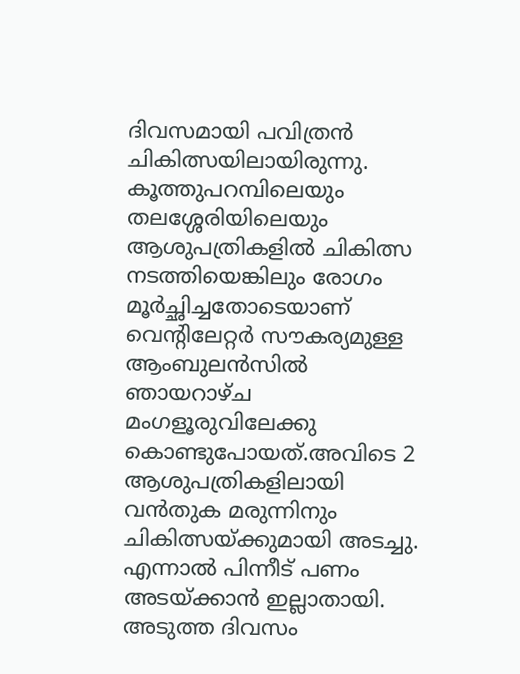ദിവസമായി പവിത്രൻ ചികിത്സയിലായിരുന്നു. കൂത്തുപറമ്പിലെയും തലശ്ശേരിയിലെയും ആശുപത്രികളിൽ ചികിത്സ നടത്തിയെങ്കിലും രോഗം മൂർച്ഛിച്ചതോടെയാണ് വെന്റിലേറ്റർ സൗകര്യമുള്ള ആംബുലൻസിൽ ഞായറാഴ്ച മംഗളൂരുവിലേക്കു കൊണ്ടുപോയത്.അവിടെ 2 ആശുപത്രികളിലായി വൻതുക മരുന്നിനും ചികിത്സയ്ക്കുമായി അടച്ചു. എന്നാൽ പിന്നീട് പണം അടയ്ക്കാൻ ഇല്ലാതായി. അടുത്ത ദിവസം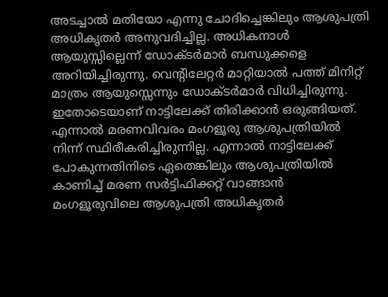അടച്ചാൽ മതിയോ എന്നു ചോദിച്ചെങ്കിലും ആശുപത്രി അധികൃതർ അനുവദിച്ചില്ല. അധികനാൾ ആയുസ്സില്ലെന്ന് ഡോക്ടർമാർ ബന്ധുക്കളെ അറിയിച്ചിരുന്നു. വെന്‍റിലേറ്റർ മാറ്റിയാൽ പത്ത് മിനിറ്റ് മാത്രം ആയുസ്സെന്നും ഡോക്ടർമാർ വിധിച്ചിരുന്നു. ഇതോടെയാണ് നാട്ടിലേക്ക് തിരിക്കാൻ ഒരുങ്ങിയത്. എന്നാൽ മരണവിവരം മംഗളൂരു ആശുപത്രിയിൽ നിന്ന് സ്ഥിരീകരിച്ചിരുന്നില്ല. എന്നാൽ നാട്ടിലേക്ക് പോകുന്നതിനിടെ ഏതെങ്കിലും ആശുപത്രിയിൽ കാണിച്ച് മരണ സർട്ടിഫിക്കറ്റ് വാങ്ങാൻ മംഗളൂരുവിലെ ആശുപത്രി അധികൃതർ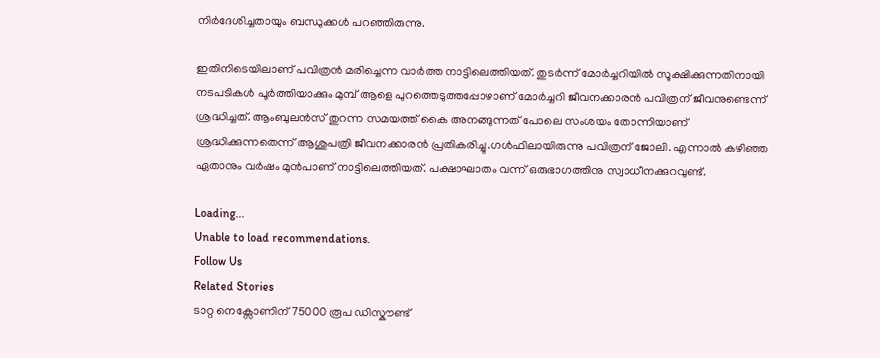നിർദേശിച്ചതായും ബന്ധുക്കൾ പറഞ്ഞിരുന്നു.

ഇതിനിടെയിലാണ് പവിത്രൻ മരിച്ചെന്ന വാർത്ത നാട്ടിലെത്തിയത്. തുടർന്ന് മോർച്ചറിയിൽ സൂക്ഷിക്കുന്നതിനായി നടപടികൾ പൂർത്തിയാക്കും മുമ്പ് ആളെ പുറത്തെടുത്തപ്പോഴാണ് മോർച്ചറി ജീവനക്കാരൻ പവിത്രന് ജീവനുണ്ടെന്ന് ശ്രദ്ധിച്ചത്. ആംബുലന്‍സ് തുറന്ന സമയത്ത് കൈ അനങ്ങുന്നത് പോലെ സംശയം തോന്നിയാണ് ശ്രദ്ധിക്കുന്നതെന്ന് ആശുപത്രി ജീവനക്കാരന്‍ പ്രതികരിച്ചു.ഗൾഫിലായിരുന്നു പവിത്രന് ജോലി. എന്നാൽ കഴിഞ്ഞ ഏതാനും വർഷം മുൻപാണ് നാട്ടിലെത്തിയത്. പക്ഷാഘാതം വന്ന് ഒരുഭാഗത്തിനു സ്വാധീനക്കുറവുണ്ട്.

Loading...
Unable to load recommendations.
Follow Us
Related Stories
ടാറ്റ നെക്സോണിന് 75000 രൂപ ഡിസ്കൗണ്ട്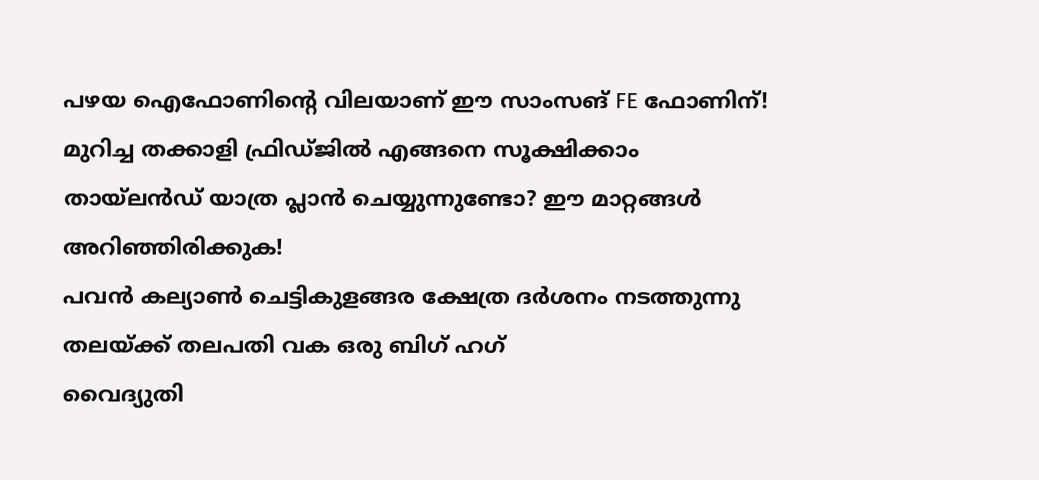പഴയ ഐഫോണിന്റെ വിലയാണ് ഈ സാംസങ് FE ഫോണിന്!
മുറിച്ച തക്കാളി ഫ്രിഡ്ജിൽ എങ്ങനെ സൂക്ഷിക്കാം
തായ്‌ലൻഡ് യാത്ര പ്ലാൻ ചെയ്യുന്നുണ്ടോ? ഈ മാറ്റങ്ങൾ അറിഞ്ഞിരിക്കുക!
പവൻ കല്യാൺ ചെട്ടികുളങ്ങര ക്ഷേത്ര ദർശനം നടത്തുന്നു
തലയ്ക്ക് തലപതി വക ഒരു ബിഗ് ഹഗ്
വൈദ്യുതി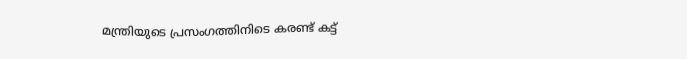മന്ത്രിയുടെ പ്രസംഗത്തിനിടെ കരണ്ട് കട്ട്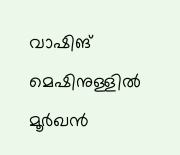വാഷിങ് മെഷിനുള്ളിൽ മൂർഖൻ